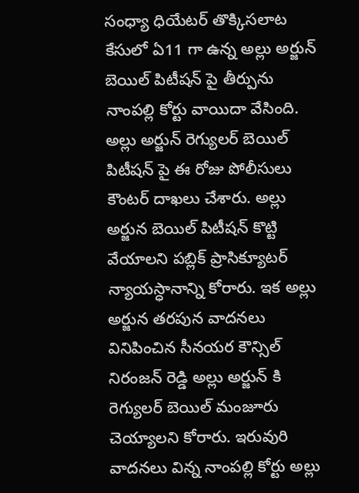సంధ్యా ధియేటర్ తొక్కిసలాట కేసులో ఏ11 గా ఉన్న అల్లు అర్జున్ బెయిల్ పిటీషన్ పై తీర్పును నాంపల్లి కోర్టు వాయిదా వేసింది. అల్లు అర్జున్ రెగ్యులర్ బెయిల్ పిటీషన్ పై ఈ రోజు పోలీసులు కౌంటర్ దాఖలు చేశారు. అల్లు అర్జున బెయిల్ పిటీషన్ కొట్టి వేయాలని పబ్లిక్ ప్రాసిక్యూటర్ న్యాయస్ధానాన్ని కోరారు. ఇక అల్లు అర్జున తరపున వాదనలు వినిపించిన సీనయర కౌన్సిల్ నిరంజన్ రెడ్డి అల్లు అర్జున్ కి రెగ్యులర్ బెయిల్ మంజూరు చెయ్యాలని కోరారు. ఇరువురి వాదనలు విన్న నాంపల్లి కోర్టు అల్లు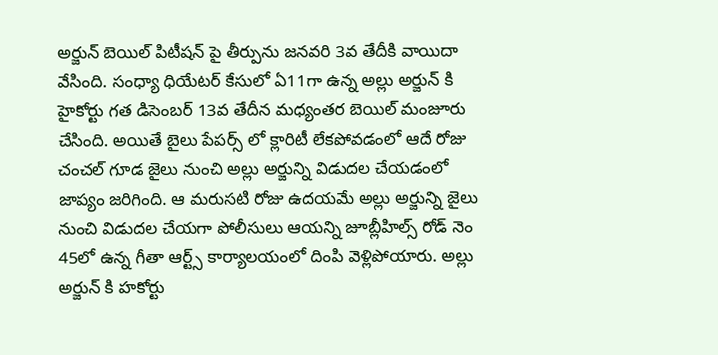అర్జున్ బెయిల్ పిటీషన్ పై తీర్పును జనవరి 3వ తేదీకి వాయిదా వేసింది. సంధ్యా ధియేటర్ కేసులో ఏ11గా ఉన్న అల్లు అర్జున్ కి హైకోర్టు గత డిసెంబర్ 13వ తేదీన మధ్యంతర బెయిల్ మంజూరు చేసింది. అయితే బైలు పేపర్స్ లో క్లారిటీ లేకపోవడంలో ఆదే రోజు చంచల్ గూడ జైలు నుంచి అల్లు అర్జున్ని విడుదల చేయడంలో జాప్యం జరిగింది. ఆ మరుసటి రోజు ఉదయమే అల్లు అర్జున్ని జైలు నుంచి విడుదల చేయగా పోలీసులు ఆయన్ని జూబ్లీహిల్స్ రోడ్ నెం 45లో ఉన్న గీతా ఆర్ట్స్ కార్యాలయంలో దింపి వెళ్లిపోయారు. అల్లు అర్జున్ కి హకోర్టు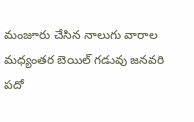మంజూరు చేసిన నాలుగు వారాల మధ్యంతర బెయిల్ గడువు జనవరి పదో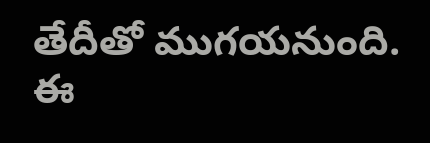తేదీతో ముగయనుంది. ఈ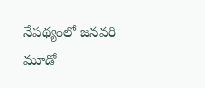నేపథ్యంలో జనవరి మూడో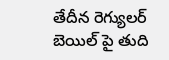తేదీన రెగ్యులర్ బెయిల్ పై తుది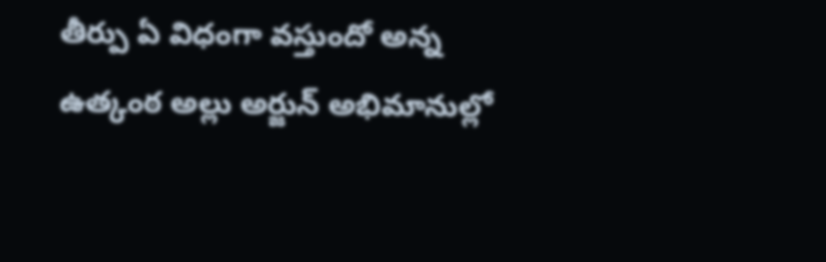తీర్పు ఏ విధంగా వస్తుందో అన్న ఉత్కంఠ అల్లు అర్జున్ అభిమానుల్లో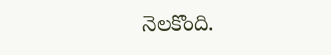నెలకొంది.